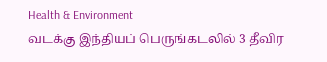Health & Environment
வடக்கு இந்தியப் பெருங்கடலில் 3 தீவிர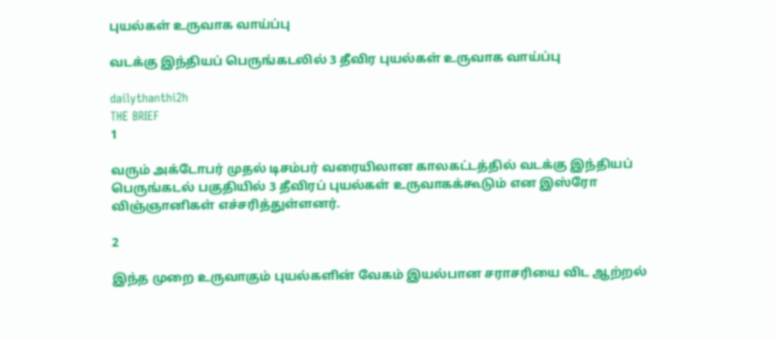புயல்கள் உருவாக வாய்ப்பு

வடக்கு இந்தியப் பெருங்கடலில் 3 தீவிர புயல்கள் உருவாக வாய்ப்பு

dailythanthi2h
THE BRIEF
1

வரும் அக்டோபர் முதல் டிசம்பர் வரையிலான காலகட்டத்தில் வடக்கு இந்தியப் பெருங்கடல் பகுதியில் 3 தீவிரப் புயல்கள் உருவாகக்கூடும் என இஸ்ரோ விஞ்ஞானிகள் எச்சரித்துள்ளனர்.

2

இந்த முறை உருவாகும் புயல்களின் வேகம் இயல்பான சராசரியை விட ஆற்றல்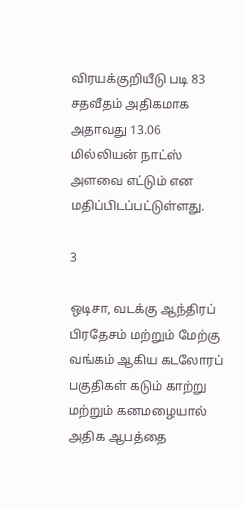விரயக்குறியீடு படி 83 சதவீதம் அதிகமாக அதாவது 13.06 மில்லியன் நாட்ஸ் அளவை எட்டும் என மதிப்பிடப்பட்டுள்ளது.

3

ஒடிசா, வடக்கு ஆந்திரப் பிரதேசம் மற்றும் மேற்கு வங்கம் ஆகிய கடலோரப் பகுதிகள் கடும் காற்று மற்றும் கனமழையால் அதிக ஆபத்தை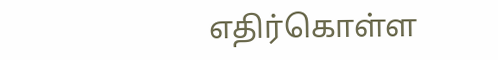எதிர்கொள்ள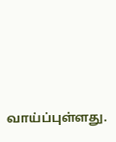வாய்ப்புள்ளது.